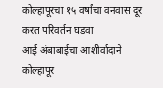कोल्हापूरचा १५ वर्षांचा वनवास दूर करत परिवर्तन घडवा
आई अंबाबाईचा आशीर्वादाने कोल्हापूर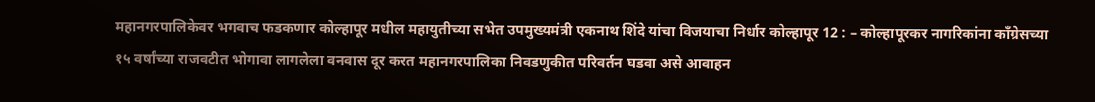महानगरपालिकेवर भगवाच फडकणार कोल्हापूर मधील महायुतीच्या सभेत उपमुख्यमंत्री एकनाथ शिंदे यांचा विजयाचा निर्धार कोल्हापूर 12 : – कोल्हापूरकर नागरिकांना काँग्रेसच्या १५ वर्षांच्या राजवटीत भोगावा लागलेला वनवास दूर करत महानगरपालिका निवडणुकीत परिवर्तन घडवा असे आवाहन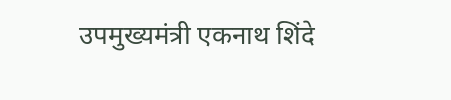उपमुख्यमंत्री एकनाथ शिंदे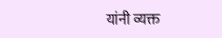यांनी व्यक्त